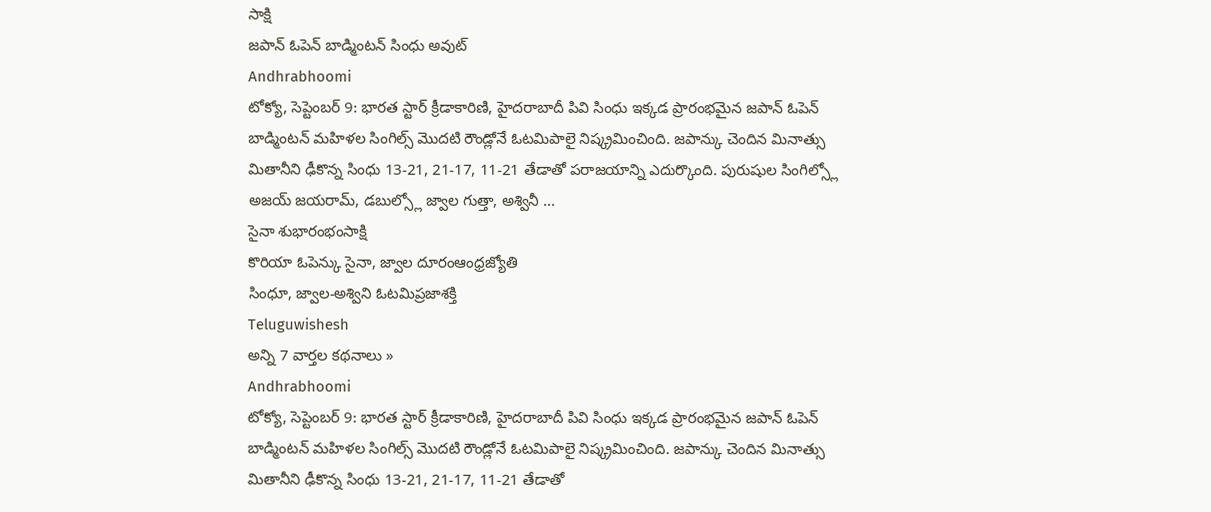సాక్షి
జపాన్ ఓపెన్ బాడ్మింటన్ సింధు అవుట్
Andhrabhoomi
టోక్యో, సెప్టెంబర్ 9: భారత స్టార్ క్రీడాకారిణి, హైదరాబాదీ పివి సింధు ఇక్కడ ప్రారంభమైన జపాన్ ఓపెన్ బాడ్మింటన్ మహిళల సింగిల్స్ మొదటి రౌండ్లోనే ఓటమిపాలై నిష్క్రమించింది. జపాన్కు చెందిన మినాత్సు మితానీని ఢీకొన్న సింధు 13-21, 21-17, 11-21 తేడాతో పరాజయాన్ని ఎదుర్కొంది. పురుషుల సింగిల్స్లో అజయ్ జయరామ్, డబుల్స్లో జ్వాల గుత్తా, అశ్వినీ ...
సైనా శుభారంభంసాక్షి
కొరియా ఓపెన్కు సైనా, జ్వాల దూరంఆంధ్రజ్యోతి
సింధూ, జ్వాల-అశ్విని ఓటమిప్రజాశక్తి
Teluguwishesh
అన్ని 7 వార్తల కథనాలు »
Andhrabhoomi
టోక్యో, సెప్టెంబర్ 9: భారత స్టార్ క్రీడాకారిణి, హైదరాబాదీ పివి సింధు ఇక్కడ ప్రారంభమైన జపాన్ ఓపెన్ బాడ్మింటన్ మహిళల సింగిల్స్ మొదటి రౌండ్లోనే ఓటమిపాలై నిష్క్రమించింది. జపాన్కు చెందిన మినాత్సు మితానీని ఢీకొన్న సింధు 13-21, 21-17, 11-21 తేడాతో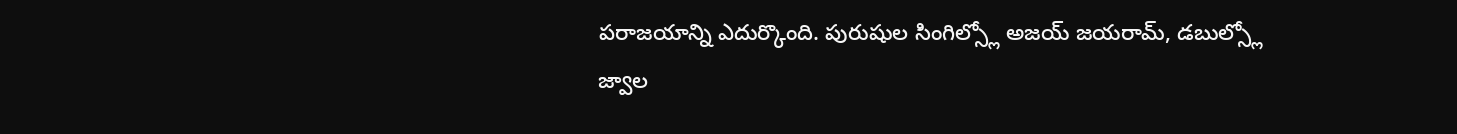పరాజయాన్ని ఎదుర్కొంది. పురుషుల సింగిల్స్లో అజయ్ జయరామ్, డబుల్స్లో జ్వాల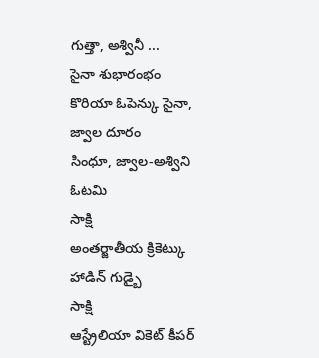గుత్తా, అశ్వినీ ...
సైనా శుభారంభం
కొరియా ఓపెన్కు సైనా, జ్వాల దూరం
సింధూ, జ్వాల-అశ్విని ఓటమి
సాక్షి
అంతర్జాతీయ క్రికెట్కు హాడిన్ గుడ్బై
సాక్షి
ఆస్ట్రేలియా వికెట్ కీపర్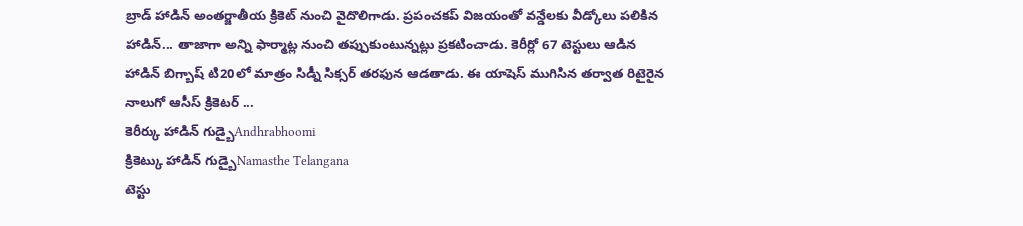బ్రాడ్ హాడిన్ అంతర్జాతీయ క్రికెట్ నుంచి వైదొలిగాడు. ప్రపంచకప్ విజయంతో వన్డేలకు వీడ్కోలు పలికిన హాడిన్... తాజాగా అన్ని ఫార్మాట్ల నుంచి తప్పుకుంటున్నట్లు ప్రకటించాడు. కెరీర్లో 67 టెస్టులు ఆడిన హాడిన్ బిగ్బాష్ టి20లో మాత్రం సిడ్నీ సిక్సర్ తరఫున ఆడతాడు. ఈ యాషెస్ ముగిసిన తర్వాత రిటైరైన నాలుగో ఆసీస్ క్రికెటర్ ...
కెరీర్కు హాడిన్ గుడ్బైAndhrabhoomi
క్రికెట్కు హాడిన్ గుడ్బైNamasthe Telangana
టెస్టు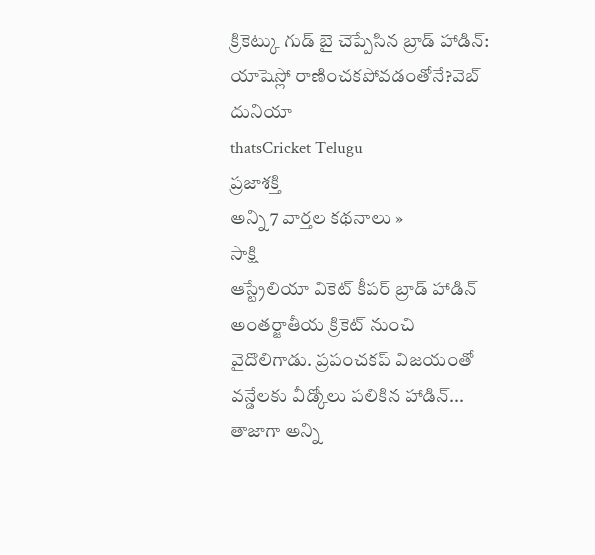క్రికెట్కు గుడ్ బై చెప్పేసిన బ్రాడ్ హాడిన్: యాషెస్లో రాణించకపోవడంతోనే?వెబ్ దునియా
thatsCricket Telugu
ప్రజాశక్తి
అన్ని 7 వార్తల కథనాలు »
సాక్షి
ఆస్ట్రేలియా వికెట్ కీపర్ బ్రాడ్ హాడిన్ అంతర్జాతీయ క్రికెట్ నుంచి వైదొలిగాడు. ప్రపంచకప్ విజయంతో వన్డేలకు వీడ్కోలు పలికిన హాడిన్... తాజాగా అన్ని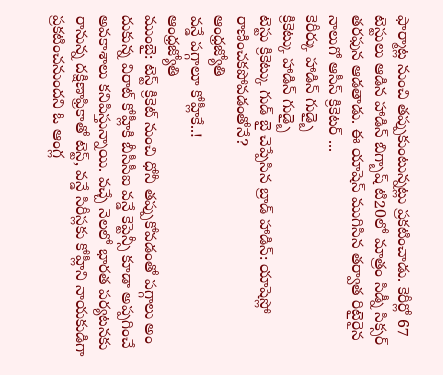ఫార్మాట్ల నుంచి తప్పుకుంటున్నట్లు ప్రకటించాడు. కెరీర్లో 67 టెస్టులు ఆడిన హాడిన్ బిగ్బాష్ టి20లో మాత్రం సిడ్నీ సిక్సర్ తరఫున ఆడతాడు. ఈ యాషెస్ ముగిసిన తర్వాత రిటైరైన నాలుగో ఆసీస్ క్రికెటర్ ...
కెరీర్కు హాడిన్ గుడ్బై
క్రికెట్కు హాడిన్ గుడ్బై
టెస్టు క్రికెట్కు గుడ్ బై చెప్పేసిన బ్రాడ్ హాడిన్: యాషెస్లో రాణించకపోవడంతోనే?
ఆంధ్రజ్యోతి
వన్డే పగ్గాలూ కోహ్లీకే..!
ఆంధ్రజ్యోతి
ముంబై: టెస్ట్ క్రికెట్ నుంచి ధోనీ తప్పుకోవడంతో పగ్గాలు అం దుకున్న విరాట్ కోహ్లీకి బీసీసీఐ వన్డే కెప్టెన్సీ కూడా అప్పగించే అవకాశాలు కనిపిస్తున్నాయి. వచ్చే నెలలో భారత పర్యటనకు రానున్న దక్షిణాఫ్రికాతో టెస్ట్, వన్డే సిరీస్లకు కోహ్లీని నాయకుడిగా ప్రకటించనుందని ఓ ఆంగ్ల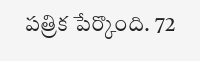పత్రిక పేర్కొంది. 72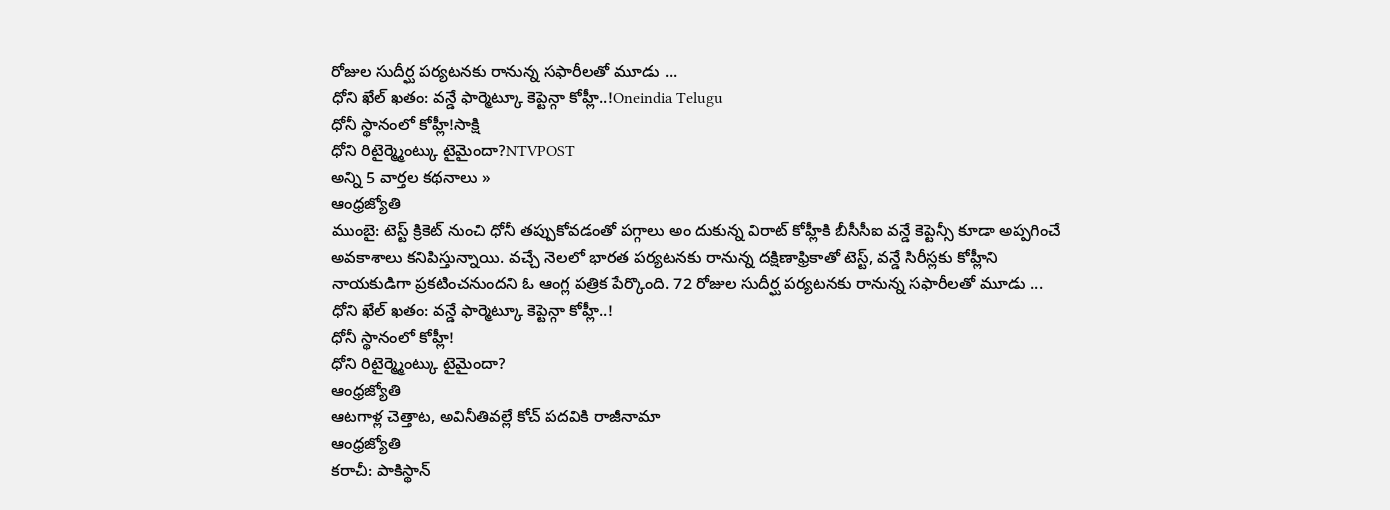రోజుల సుదీర్ఘ పర్యటనకు రానున్న సఫారీలతో మూడు ...
ధోని ఖేల్ ఖతం: వన్డే ఫార్మెట్కూ కెప్టెన్గా కోహ్లీ..!Oneindia Telugu
ధోనీ స్థానంలో కోహ్లీ!సాక్షి
ధోని రిటైర్మ్మెంట్కు టైమైందా?NTVPOST
అన్ని 5 వార్తల కథనాలు »
ఆంధ్రజ్యోతి
ముంబై: టెస్ట్ క్రికెట్ నుంచి ధోనీ తప్పుకోవడంతో పగ్గాలు అం దుకున్న విరాట్ కోహ్లీకి బీసీసీఐ వన్డే కెప్టెన్సీ కూడా అప్పగించే అవకాశాలు కనిపిస్తున్నాయి. వచ్చే నెలలో భారత పర్యటనకు రానున్న దక్షిణాఫ్రికాతో టెస్ట్, వన్డే సిరీస్లకు కోహ్లీని నాయకుడిగా ప్రకటించనుందని ఓ ఆంగ్ల పత్రిక పేర్కొంది. 72 రోజుల సుదీర్ఘ పర్యటనకు రానున్న సఫారీలతో మూడు ...
ధోని ఖేల్ ఖతం: వన్డే ఫార్మెట్కూ కెప్టెన్గా కోహ్లీ..!
ధోనీ స్థానంలో కోహ్లీ!
ధోని రిటైర్మ్మెంట్కు టైమైందా?
ఆంధ్రజ్యోతి
ఆటగాళ్ల చెత్తాట, అవినీతివల్లే కోచ్ పదవికి రాజీనామా
ఆంధ్రజ్యోతి
కరాచీ: పాకిస్థాన్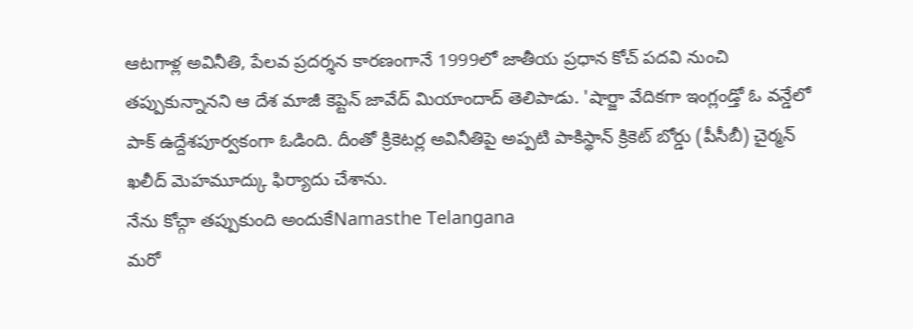ఆటగాళ్ల అవినీతి, పేలవ ప్రదర్శన కారణంగానే 1999లో జాతీయ ప్రధాన కోచ్ పదవి నుంచి తప్పుకున్నానని ఆ దేశ మాజీ కెప్టెన్ జావేద్ మియాందాద్ తెలిపాడు. 'షార్జా వేదికగా ఇంగ్లండ్తో ఓ వన్డేలో పాక్ ఉద్దేశపూర్వకంగా ఓడింది. దీంతో క్రికెటర్ల అవినీతిపై అప్పటి పాకిస్థాన్ క్రికెట్ బోర్డు (పీసీబీ) చైర్మన్ ఖలీద్ మెహమూద్కు ఫిర్యాదు చేశాను.
నేను కోచ్గా తప్పుకుంది అందుకేNamasthe Telangana
మరో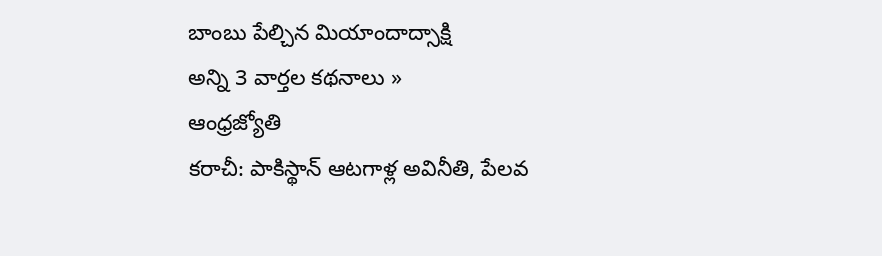బాంబు పేల్చిన మియాందాద్సాక్షి
అన్ని 3 వార్తల కథనాలు »
ఆంధ్రజ్యోతి
కరాచీ: పాకిస్థాన్ ఆటగాళ్ల అవినీతి, పేలవ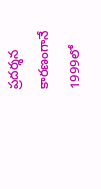ప్రదర్శన కారణంగానే 1999లో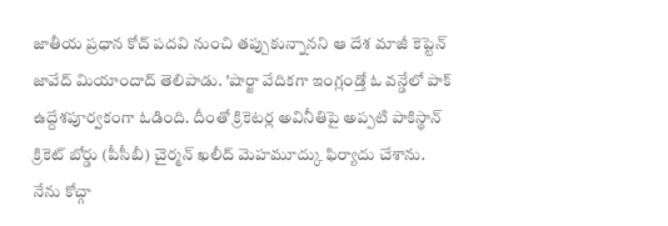జాతీయ ప్రధాన కోచ్ పదవి నుంచి తప్పుకున్నానని ఆ దేశ మాజీ కెప్టెన్ జావేద్ మియాందాద్ తెలిపాడు. 'షార్జా వేదికగా ఇంగ్లండ్తో ఓ వన్డేలో పాక్ ఉద్దేశపూర్వకంగా ఓడింది. దీంతో క్రికెటర్ల అవినీతిపై అప్పటి పాకిస్థాన్ క్రికెట్ బోర్డు (పీసీబీ) చైర్మన్ ఖలీద్ మెహమూద్కు ఫిర్యాదు చేశాను.
నేను కోచ్గా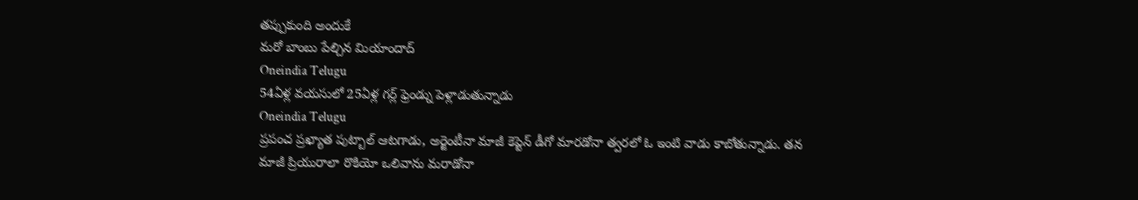తప్పుకుంది అందుకే
మరో బాంబు పేల్చిన మియాందాద్
Oneindia Telugu
54ఏళ్ల వయసులో 25ఏళ్ల గర్ల్ ఫ్రెండ్ను పెళ్లాడుతున్నాడు
Oneindia Telugu
ప్రపంచ ప్రఖ్యాత పుట్బాల్ ఆటగాడు, అర్జెంటీనా మాజీ కెప్టెన్ డీగో మారడోనా త్వరలో ఓ ఇంటి వాడు కాబోతున్నాడు. తన మాజీ ప్రియురాలా రొకియో ఒలివాను మరాడోనా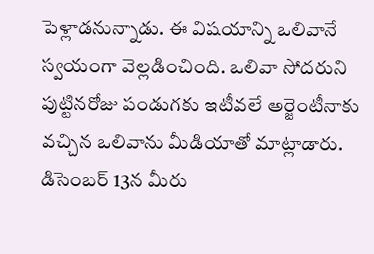పెళ్లాడనున్నాడు. ఈ విషయాన్ని ఒలివానే స్వయంగా వెల్లడించింది. ఒలివా సోదరుని పుట్టినరోజు పండుగకు ఇటీవలే అర్జెంటీనాకు వచ్చిన ఒలివాను మీడియాతో మాట్లాడారు. డిసెంబర్ 13న మీరు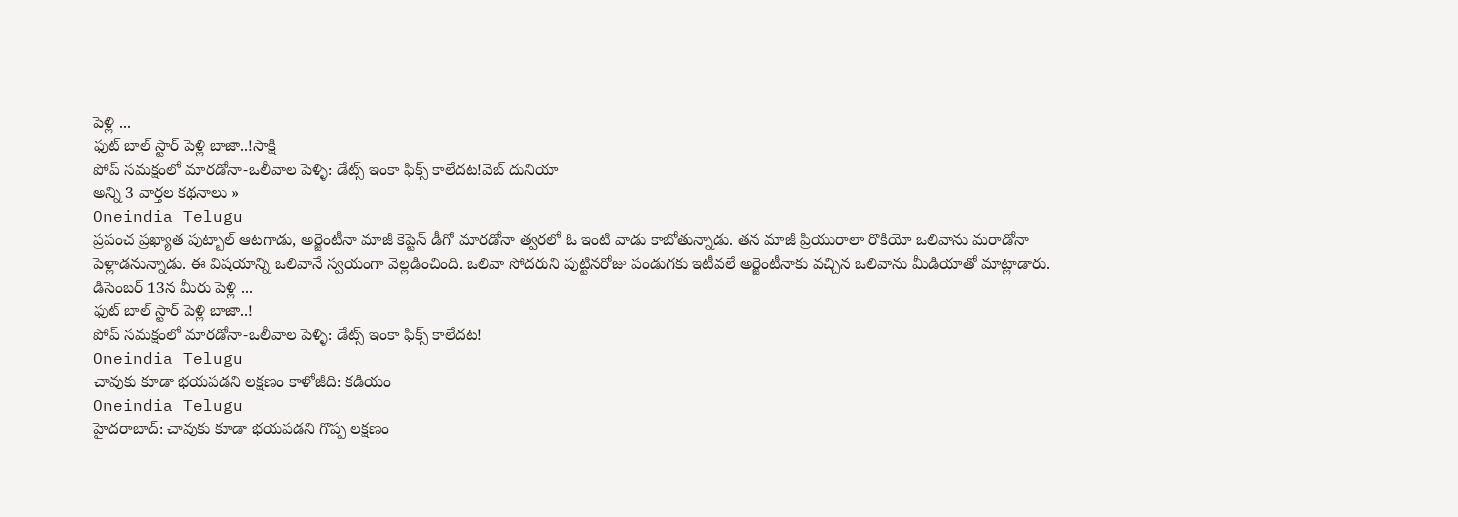పెళ్లి ...
ఫుట్ బాల్ స్టార్ పెళ్లి బాజా..!సాక్షి
పోప్ సమక్షంలో మారడోనా-ఒలీవాల పెళ్ళి: డేట్స్ ఇంకా ఫిక్స్ కాలేదట!వెబ్ దునియా
అన్ని 3 వార్తల కథనాలు »
Oneindia Telugu
ప్రపంచ ప్రఖ్యాత పుట్బాల్ ఆటగాడు, అర్జెంటీనా మాజీ కెప్టెన్ డీగో మారడోనా త్వరలో ఓ ఇంటి వాడు కాబోతున్నాడు. తన మాజీ ప్రియురాలా రొకియో ఒలివాను మరాడోనా పెళ్లాడనున్నాడు. ఈ విషయాన్ని ఒలివానే స్వయంగా వెల్లడించింది. ఒలివా సోదరుని పుట్టినరోజు పండుగకు ఇటీవలే అర్జెంటీనాకు వచ్చిన ఒలివాను మీడియాతో మాట్లాడారు. డిసెంబర్ 13న మీరు పెళ్లి ...
ఫుట్ బాల్ స్టార్ పెళ్లి బాజా..!
పోప్ సమక్షంలో మారడోనా-ఒలీవాల పెళ్ళి: డేట్స్ ఇంకా ఫిక్స్ కాలేదట!
Oneindia Telugu
చావుకు కూడా భయపడని లక్షణం కాళోజీది: కడియం
Oneindia Telugu
హైదరాబాద్: చావుకు కూడా భయపడని గొప్ప లక్షణం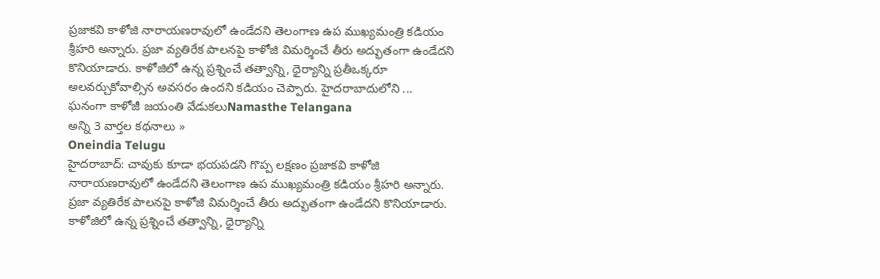ప్రజాకవి కాళోజి నారాయణరావులో ఉండేదని తెలంగాణ ఉప ముఖ్యమంత్రి కడియం శ్రీహరి అన్నారు. ప్రజా వ్యతిరేక పాలనపై కాళోజి విమర్శించే తీరు అద్భుతంగా ఉండేదని కొనియాడారు. కాళోజిలో ఉన్న ప్రశ్నించే తత్వాన్ని, ధైర్యాన్ని ప్రతీఒక్కరూ అలవర్చుకోవాల్సిన అవసరం ఉందని కడియం చెప్పారు. హైదరాబాదులోని ...
ఘనంగా కాళోజీ జయంతి వేడుకలుNamasthe Telangana
అన్ని 3 వార్తల కథనాలు »
Oneindia Telugu
హైదరాబాద్: చావుకు కూడా భయపడని గొప్ప లక్షణం ప్రజాకవి కాళోజి నారాయణరావులో ఉండేదని తెలంగాణ ఉప ముఖ్యమంత్రి కడియం శ్రీహరి అన్నారు. ప్రజా వ్యతిరేక పాలనపై కాళోజి విమర్శించే తీరు అద్భుతంగా ఉండేదని కొనియాడారు. కాళోజిలో ఉన్న ప్రశ్నించే తత్వాన్ని, ధైర్యాన్ని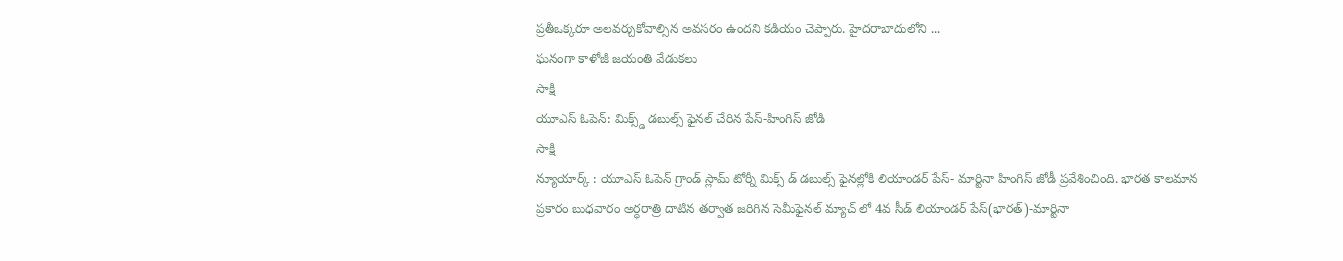ప్రతీఒక్కరూ అలవర్చుకోవాల్సిన అవసరం ఉందని కడియం చెప్పారు. హైదరాబాదులోని ...
ఘనంగా కాళోజీ జయంతి వేడుకలు
సాక్షి
యూఎస్ ఓపెన్: మిక్స్డ్ డబుల్స్ ఫైనల్ చేరిన పేస్-హింగిస్ జోడి
సాక్షి
న్యూయార్క్ : యూఎస్ ఓపెన్ గ్రాండ్ స్లామ్ టోర్నీ మిక్స్ డ్ డబుల్స్ ఫైనల్లోకి లియాండర్ పేస్- మార్టినా హింగిస్ జోడీ ప్రవేశించింది. భారత కాలమాన ప్రకారం బుధవారం అర్ధరాత్రి దాటిన తర్వాత జరిగిన సెమీఫైనల్ మ్యాచ్ లో 4వ సీడ్ లియాండర్ పేస్(భారత్)-మార్టినా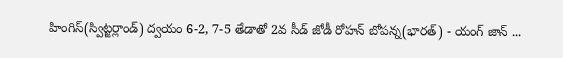హింగిస్(స్విట్జర్లాండ్) ద్వయం 6-2, 7-5 తేడాతో 2వ సీడ్ జోడీ రోహన్ బోపన్న(భారత్) - యంగ్ జాన్ ...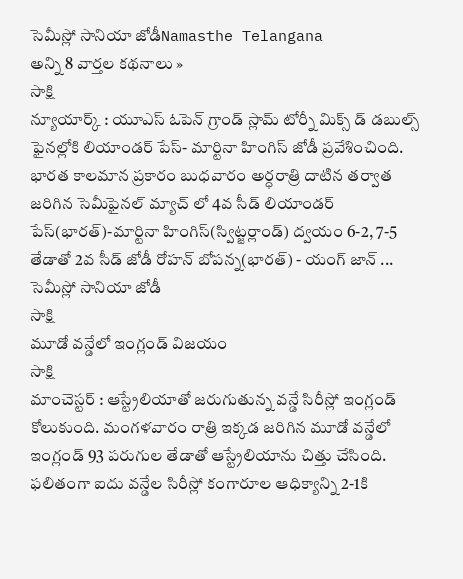సెమీస్లో సానియా జోడీNamasthe Telangana
అన్ని 8 వార్తల కథనాలు »
సాక్షి
న్యూయార్క్ : యూఎస్ ఓపెన్ గ్రాండ్ స్లామ్ టోర్నీ మిక్స్ డ్ డబుల్స్ ఫైనల్లోకి లియాండర్ పేస్- మార్టినా హింగిస్ జోడీ ప్రవేశించింది. భారత కాలమాన ప్రకారం బుధవారం అర్ధరాత్రి దాటిన తర్వాత జరిగిన సెమీఫైనల్ మ్యాచ్ లో 4వ సీడ్ లియాండర్ పేస్(భారత్)-మార్టినా హింగిస్(స్విట్జర్లాండ్) ద్వయం 6-2, 7-5 తేడాతో 2వ సీడ్ జోడీ రోహన్ బోపన్న(భారత్) - యంగ్ జాన్ ...
సెమీస్లో సానియా జోడీ
సాక్షి
మూడో వన్డేలో ఇంగ్లండ్ విజయం
సాక్షి
మాంచెస్టర్ : ఆస్ట్రేలియాతో జరుగుతున్న వన్డే సిరీస్లో ఇంగ్లండ్ కోలుకుంది. మంగళవారం రాత్రి ఇక్కడ జరిగిన మూడో వన్డేలో ఇంగ్లండ్ 93 పరుగుల తేడాతో ఆస్ట్రేలియాను చిత్తు చేసింది. ఫలితంగా ఐదు వన్డేల సిరీస్లో కంగారూల ఆధిక్యాన్ని 2-1కి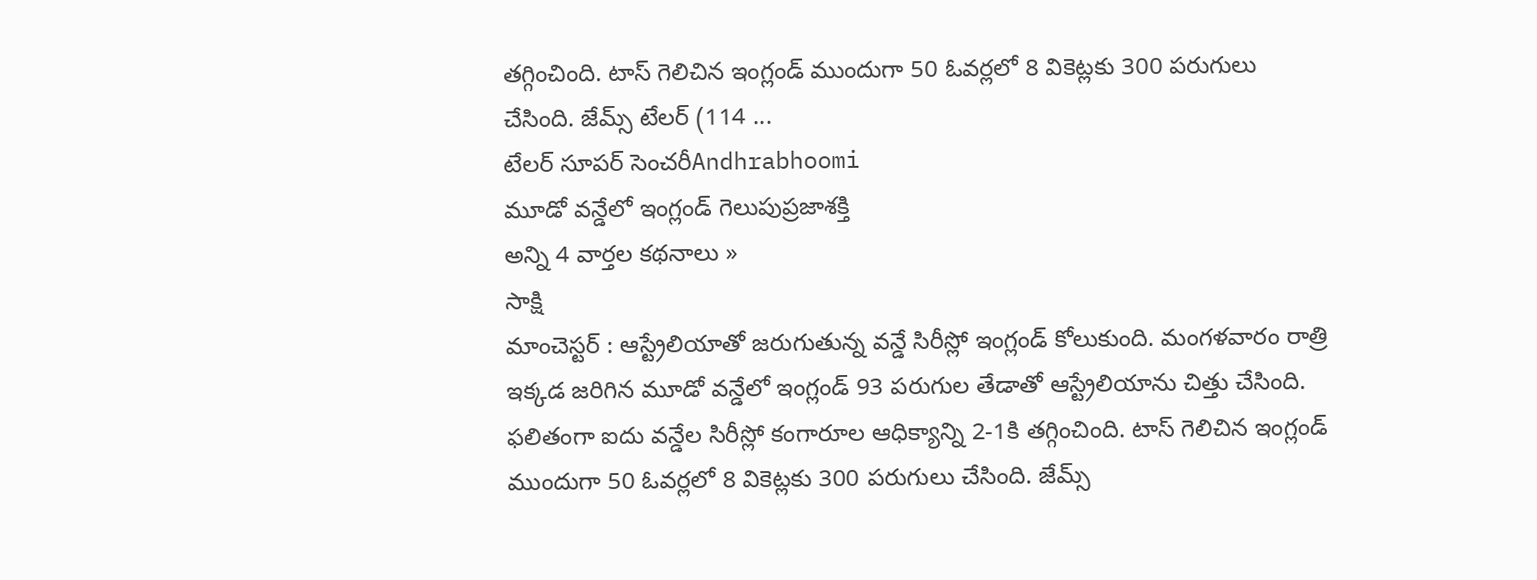తగ్గించింది. టాస్ గెలిచిన ఇంగ్లండ్ ముందుగా 50 ఓవర్లలో 8 వికెట్లకు 300 పరుగులు చేసింది. జేమ్స్ టేలర్ (114 ...
టేలర్ సూపర్ సెంచరీAndhrabhoomi
మూడో వన్డేలో ఇంగ్లండ్ గెలుపుప్రజాశక్తి
అన్ని 4 వార్తల కథనాలు »
సాక్షి
మాంచెస్టర్ : ఆస్ట్రేలియాతో జరుగుతున్న వన్డే సిరీస్లో ఇంగ్లండ్ కోలుకుంది. మంగళవారం రాత్రి ఇక్కడ జరిగిన మూడో వన్డేలో ఇంగ్లండ్ 93 పరుగుల తేడాతో ఆస్ట్రేలియాను చిత్తు చేసింది. ఫలితంగా ఐదు వన్డేల సిరీస్లో కంగారూల ఆధిక్యాన్ని 2-1కి తగ్గించింది. టాస్ గెలిచిన ఇంగ్లండ్ ముందుగా 50 ఓవర్లలో 8 వికెట్లకు 300 పరుగులు చేసింది. జేమ్స్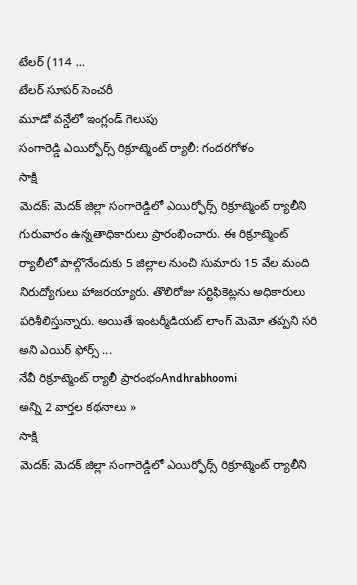టేలర్ (114 ...
టేలర్ సూపర్ సెంచరీ
మూడో వన్డేలో ఇంగ్లండ్ గెలుపు
సంగారెడ్డి ఎయిర్ఫోర్స్ రిక్రూట్మెంట్ ర్యాలీ: గందరగోళం
సాక్షి
మెదక్: మెదక్ జిల్లా సంగారెడ్డిలో ఎయిర్ఫోర్స్ రిక్రూట్మెంట్ ర్యాలీని గురువారం ఉన్నతాధికారులు ప్రారంభించారు. ఈ రిక్రూట్మెంట్ ర్యాలీలో పాల్గొనేందుకు 5 జిల్లాల నుంచి సుమారు 15 వేల మంది నిరుద్యోగులు హాజరయ్యారు. తొలిరోజు సర్టిఫికెట్లను అధికారులు పరిశీలిస్తున్నారు. అయితే ఇంటర్మీడియట్ లాంగ్ మెమో తప్పని సరి అని ఎయిర్ ఫోర్స్ ...
నేవీ రిక్రూట్మెంట్ ర్యాలీ ప్రారంభంAndhrabhoomi
అన్ని 2 వార్తల కథనాలు »
సాక్షి
మెదక్: మెదక్ జిల్లా సంగారెడ్డిలో ఎయిర్ఫోర్స్ రిక్రూట్మెంట్ ర్యాలీని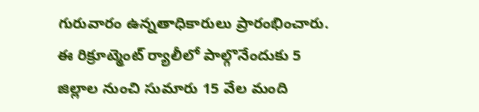గురువారం ఉన్నతాధికారులు ప్రారంభించారు. ఈ రిక్రూట్మెంట్ ర్యాలీలో పాల్గొనేందుకు 5 జిల్లాల నుంచి సుమారు 15 వేల మంది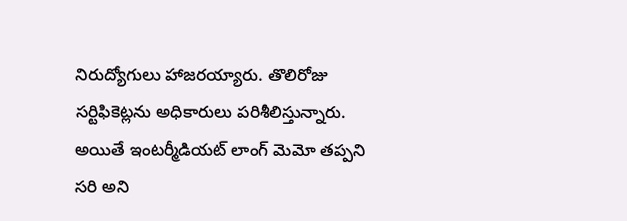నిరుద్యోగులు హాజరయ్యారు. తొలిరోజు సర్టిఫికెట్లను అధికారులు పరిశీలిస్తున్నారు. అయితే ఇంటర్మీడియట్ లాంగ్ మెమో తప్పని సరి అని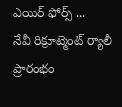ఎయిర్ ఫోర్స్ ...
నేవీ రిక్రూట్మెంట్ ర్యాలీ ప్రారంభం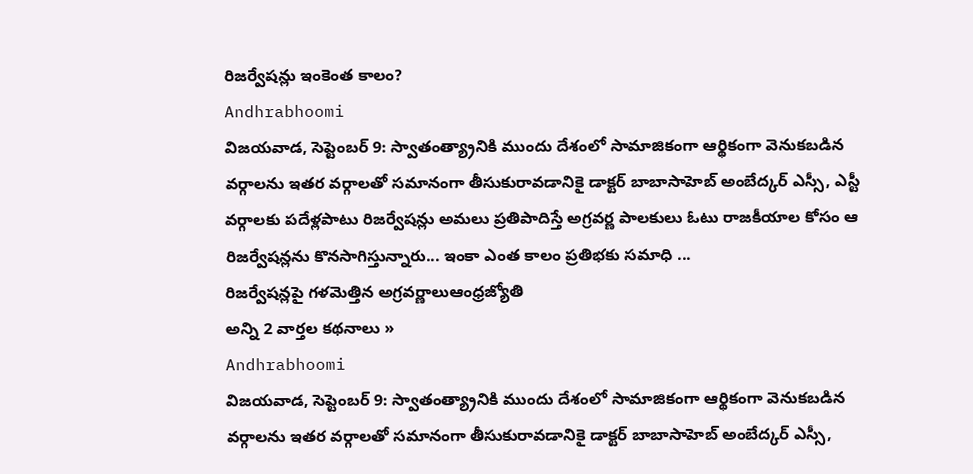రిజర్వేషన్లు ఇంకెంత కాలం?
Andhrabhoomi
విజయవాడ, సెప్టెంబర్ 9: స్వాతంత్య్రానికి ముందు దేశంలో సామాజికంగా ఆర్థికంగా వెనుకబడిన వర్గాలను ఇతర వర్గాలతో సమానంగా తీసుకురావడానికై డాక్టర్ బాబాసాహెబ్ అంబేద్కర్ ఎస్సీ, ఎస్టీ వర్గాలకు పదేళ్లపాటు రిజర్వేషన్లు అమలు ప్రతిపాదిస్తే అగ్రవర్ణ పాలకులు ఓటు రాజకీయాల కోసం ఆ రిజర్వేషన్లను కొనసాగిస్తున్నారు... ఇంకా ఎంత కాలం ప్రతిభకు సమాధి ...
రిజర్వేషన్లపై గళమెత్తిన అగ్రవర్ణాలుఆంధ్రజ్యోతి
అన్ని 2 వార్తల కథనాలు »
Andhrabhoomi
విజయవాడ, సెప్టెంబర్ 9: స్వాతంత్య్రానికి ముందు దేశంలో సామాజికంగా ఆర్థికంగా వెనుకబడిన వర్గాలను ఇతర వర్గాలతో సమానంగా తీసుకురావడానికై డాక్టర్ బాబాసాహెబ్ అంబేద్కర్ ఎస్సీ,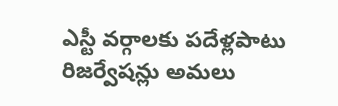ఎస్టీ వర్గాలకు పదేళ్లపాటు రిజర్వేషన్లు అమలు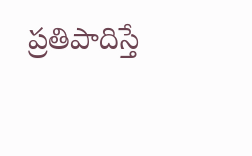ప్రతిపాదిస్తే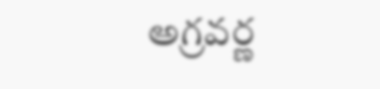అగ్రవర్ణ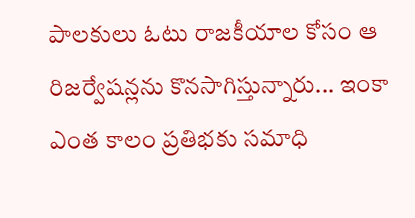పాలకులు ఓటు రాజకీయాల కోసం ఆ రిజర్వేషన్లను కొనసాగిస్తున్నారు... ఇంకా ఎంత కాలం ప్రతిభకు సమాధి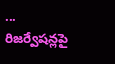...
రిజర్వేషన్లపై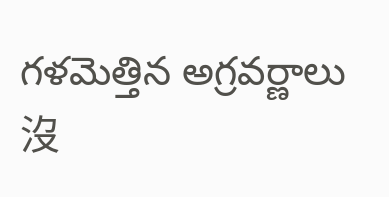గళమెత్తిన అగ్రవర్ణాలు
沒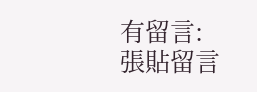有留言:
張貼留言